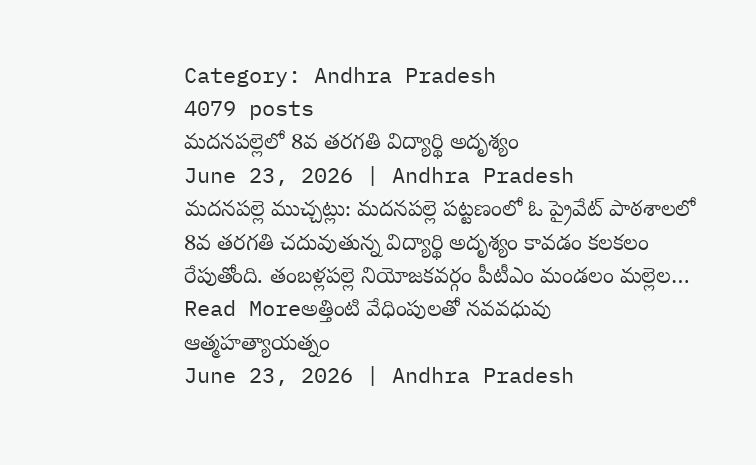Category: Andhra Pradesh
4079 posts
మదనపల్లెలో 8వ తరగతి విద్యార్థి అదృశ్యం
June 23, 2026 | Andhra Pradesh
మదనపల్లె ముచ్చట్లు: మదనపల్లె పట్టణంలో ఓ ప్రైవేట్ పాఠశాలలో 8వ తరగతి చదువుతున్న విద్యార్థి అదృశ్యం కావడం కలకలం రేపుతోంది. తంబళ్లపల్లె నియోజకవర్గం పీటీఎం మండలం మల్లెల…
Read Moreఅత్తింటి వేధింపులతో నవవధువు ఆత్మహత్యాయత్నం
June 23, 2026 | Andhra Pradesh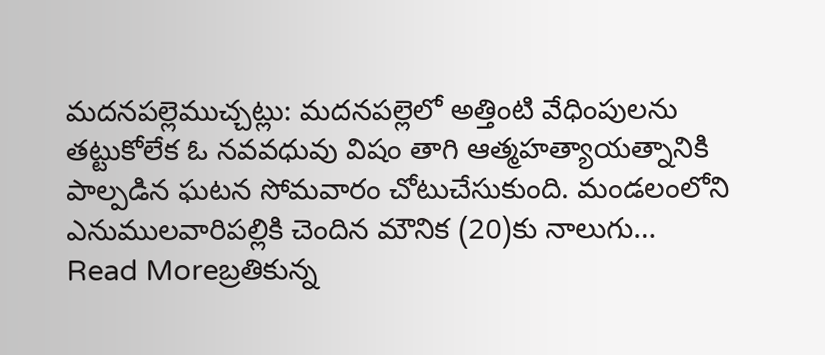మదనపల్లెముచ్చట్లు: మదనపల్లెలో అత్తింటి వేధింపులను తట్టుకోలేక ఓ నవవధువు విషం తాగి ఆత్మహత్యాయత్నానికి పాల్పడిన ఘటన సోమవారం చోటుచేసుకుంది. మండలంలోని ఎనుములవారిపల్లికి చెందిన మౌనిక (20)కు నాలుగు…
Read Moreబ్రతికున్న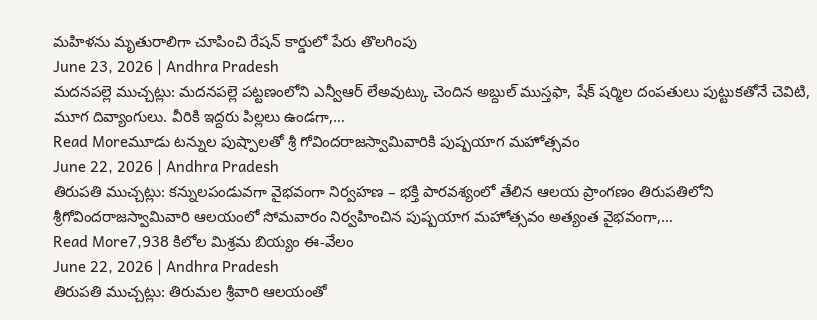మహిళను మృతురాలిగా చూపించి రేషన్ కార్డులో పేరు తొలగింపు
June 23, 2026 | Andhra Pradesh
మదనపల్లె ముచ్చట్లు: మదనపల్లె పట్టణంలోని ఎన్వీఆర్ లేఅవుట్కు చెందిన అబ్దుల్ ముస్తఫా, షేక్ షర్మిల దంపతులు పుట్టుకతోనే చెవిటి, మూగ దివ్యాంగులు. వీరికి ఇద్దరు పిల్లలు ఉండగా,…
Read Moreమూడు టన్నుల పుష్పాలతో శ్రీ గోవిందరాజస్వామివారికి పుష్పయాగ మహోత్సవం
June 22, 2026 | Andhra Pradesh
తిరుపతి ముచ్చట్లు: కన్నులపండువగా వైభవంగా నిర్వహణ – భక్తి పారవశ్యంలో తేలిన ఆలయ ప్రాంగణం తిరుపతిలోని శ్రీగోవిందరాజస్వామివారి ఆలయంలో సోమవారం నిర్వహించిన పుష్పయాగ మహోత్సవం అత్యంత వైభవంగా,…
Read More7,938 కిలోల మిశ్రమ బియ్యం ఈ-వేలం
June 22, 2026 | Andhra Pradesh
తిరుపతి ముచ్చట్లు: తిరుమల శ్రీవారి ఆలయంతో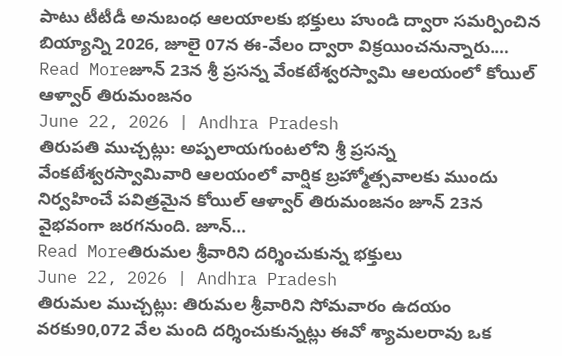పాటు టీటీడీ అనుబంధ ఆలయాలకు భక్తులు హుండి ద్వారా సమర్పించిన బియ్యాన్ని 2026, జూలై 07న ఈ-వేలం ద్వారా విక్రయించనున్నారు.…
Read Moreజూన్ 23న శ్రీ ప్రసన్న వేంకటేశ్వరస్వామి ఆలయంలో కోయిల్ ఆళ్వార్ తిరుమంజనం
June 22, 2026 | Andhra Pradesh
తిరుపతి ముచ్చట్లు: అప్పలాయగుంటలోని శ్రీ ప్రసన్న వేంకటేశ్వరస్వామివారి ఆలయంలో వార్షిక బ్రహ్మోత్సవాలకు ముందు నిర్వహించే పవిత్రమైన కోయిల్ ఆళ్వార్ తిరుమంజనం జూన్ 23న వైభవంగా జరగనుంది. జూన్…
Read Moreతిరుమల శ్రీవారిని దర్శించుకున్న భక్తులు
June 22, 2026 | Andhra Pradesh
తిరుమల ముచ్చట్లు: తిరుమల శ్రీవారిని సోమవారం ఉదయం వరకు90,072 వేల మంది దర్శించుకున్నట్లు ఈవో శ్యామలరావు ఒక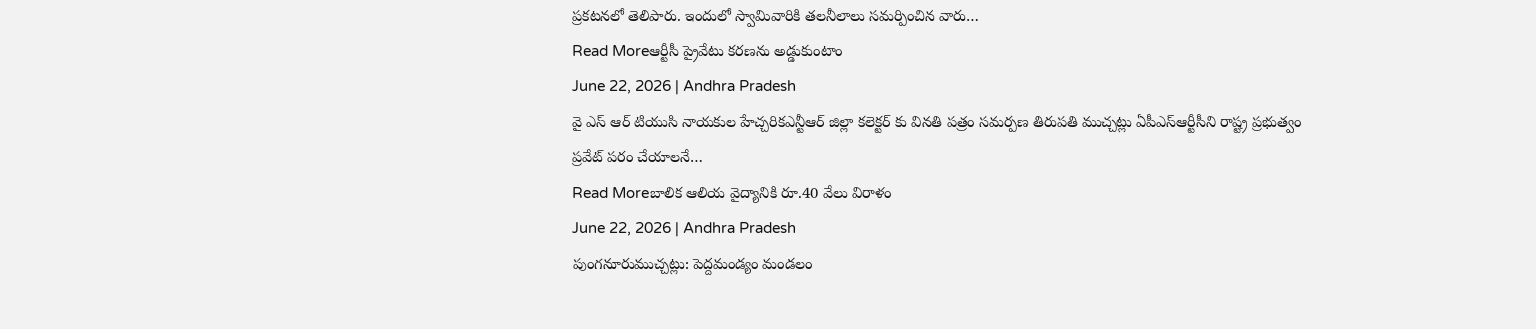ప్రకటనలో తెలిపారు. ఇందులో స్వామివారికి తలనీలాలు సమర్పించిన వారు…
Read Moreఆర్టీసీ ప్రైవేటు కరణను అడ్డుకుంటాం
June 22, 2026 | Andhra Pradesh
వై ఎస్ ఆర్ టియుసి నాయకుల హేచ్చరికఎన్టీఆర్ జిల్లా కలెక్టర్ కు వినతి పత్రం సమర్పణ తిరుపతి ముచ్చట్లు ఏపీఎస్ఆర్టీసీని రాష్ట్ర ప్రభుత్వం ప్రవేట్ పరం చేయాలనే…
Read Moreబాలిక ఆలియ వైద్యానికి రూ.40 వేలు విరాళం
June 22, 2026 | Andhra Pradesh
పుంగనూరుముచ్చట్లు: పెద్దమండ్యం మండలం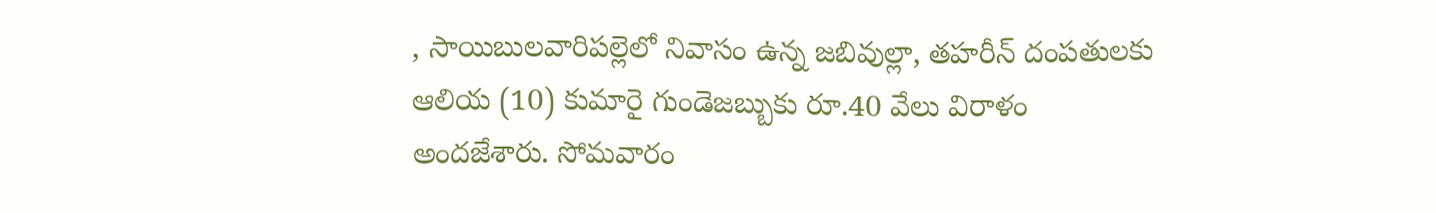, సాయిబులవారిపల్లెలో నివాసం ఉన్న జబివుల్లా, తహరీన్ దంపతులకు ఆలియ (10) కుమారై గుండెజబ్బుకు రూ.40 వేలు విరాళం అందజేశారు. సోమవారం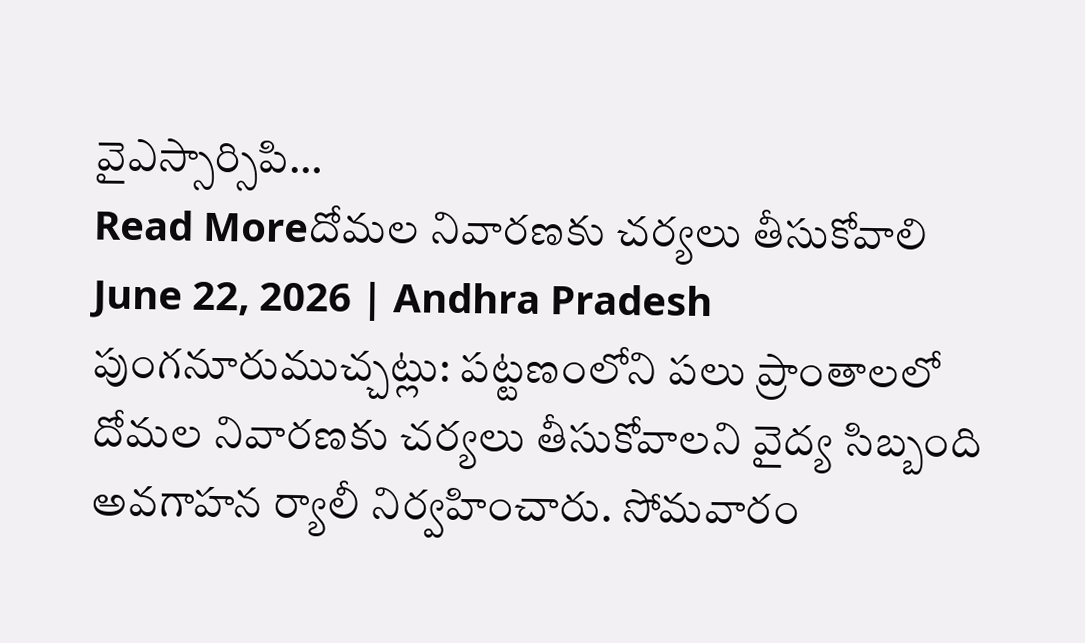వైఎస్సార్సిపి…
Read Moreదోమల నివారణకు చర్యలు తీసుకోవాలి
June 22, 2026 | Andhra Pradesh
పుంగనూరుముచ్చట్లు: పట్టణంలోని పలు ప్రాంతాలలో దోమల నివారణకు చర్యలు తీసుకోవాలని వైద్య సిబ్బంది అవగాహన ర్యాలీ నిర్వహించారు. సోమవారం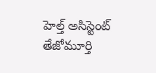హెల్త్ అసిస్టెంట్ తేజోమూర్తి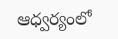ఆధ్వర్యంలో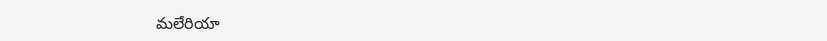మలేరియా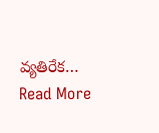వ్యతిరేక…
Read More